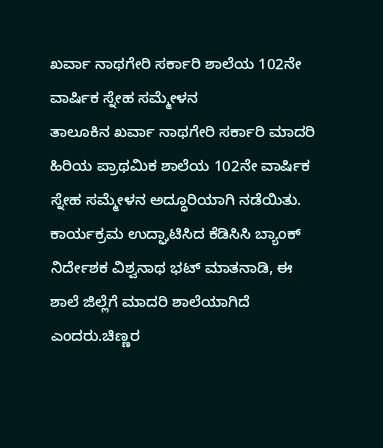ಖರ್ವಾ ನಾಥಗೇರಿ ಸರ್ಕಾರಿ ಶಾಲೆಯ 102ನೇ ವಾರ್ಷಿಕ ಸ್ನೇಹ ಸಮ್ಮೇಳನ
ತಾಲೂಕಿನ ಖರ್ವಾ ನಾಥಗೇರಿ ಸರ್ಕಾರಿ ಮಾದರಿ ಹಿರಿಯ ಪ್ರಾಥಮಿಕ ಶಾಲೆಯ 102ನೇ ವಾರ್ಷಿಕ ಸ್ನೇಹ ಸಮ್ಮೇಳನ ಅದ್ಧೂರಿಯಾಗಿ ನಡೆಯಿತು.
ಕಾರ್ಯಕ್ರಮ ಉದ್ಘಾಟಿಸಿದ ಕೆಡಿಸಿಸಿ ಬ್ಯಾಂಕ್ ನಿರ್ದೇಶಕ ವಿಶ್ವನಾಥ ಭಟ್ ಮಾತನಾಡಿ, ಈ ಶಾಲೆ ಜಿಲ್ಲೆಗೆ ಮಾದರಿ ಶಾಲೆಯಾಗಿದೆ ಎಂದರು.ಚಿಣ್ಣರ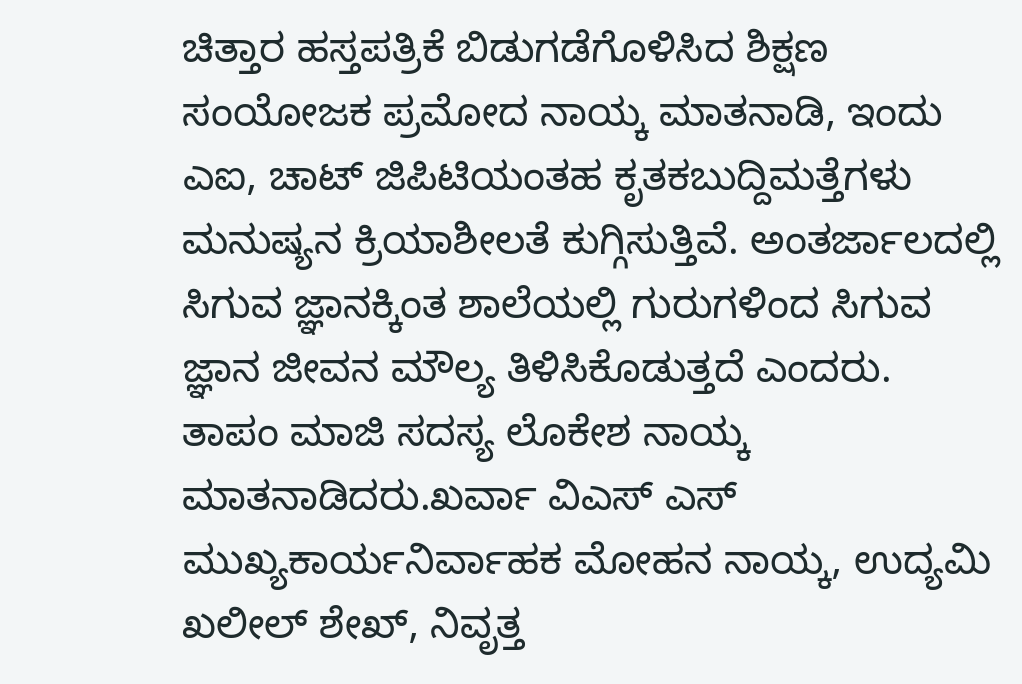ಚಿತ್ತಾರ ಹಸ್ತಪತ್ರಿಕೆ ಬಿಡುಗಡೆಗೊಳಿಸಿದ ಶಿಕ್ಷಣ ಸಂಯೋಜಕ ಪ್ರಮೋದ ನಾಯ್ಕ ಮಾತನಾಡಿ, ಇಂದು ಎಐ, ಚಾಟ್ ಜಿಪಿಟಿಯಂತಹ ಕೃತಕಬುದ್ದಿಮತ್ತೆಗಳು ಮನುಷ್ಯನ ಕ್ರಿಯಾಶೀಲತೆ ಕುಗ್ಗಿಸುತ್ತಿವೆ. ಅಂತರ್ಜಾಲದಲ್ಲಿ ಸಿಗುವ ಜ್ಞಾನಕ್ಕಿಂತ ಶಾಲೆಯಲ್ಲಿ ಗುರುಗಳಿಂದ ಸಿಗುವ ಜ್ಞಾನ ಜೀವನ ಮೌಲ್ಯ ತಿಳಿಸಿಕೊಡುತ್ತದೆ ಎಂದರು.
ತಾಪಂ ಮಾಜಿ ಸದಸ್ಯ ಲೊಕೇಶ ನಾಯ್ಕ ಮಾತನಾಡಿದರು.ಖರ್ವಾ ವಿಎಸ್ ಎಸ್ ಮುಖ್ಯಕಾರ್ಯನಿರ್ವಾಹಕ ಮೋಹನ ನಾಯ್ಕ, ಉದ್ಯಮಿ ಖಲೀಲ್ ಶೇಖ್, ನಿವೃತ್ತ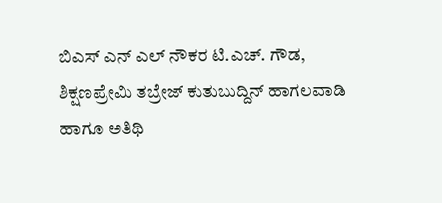ಬಿಎಸ್ ಎನ್ ಎಲ್ ನೌಕರ ಟಿ.ಎಚ್. ಗೌಡ, ಶಿಕ್ಷಣಪ್ರೇಮಿ ತಬ್ರೇಜ್ ಕುತುಬುದ್ದಿನ್ ಹಾಗಲವಾಡಿ ಹಾಗೂ ಅತಿಥಿ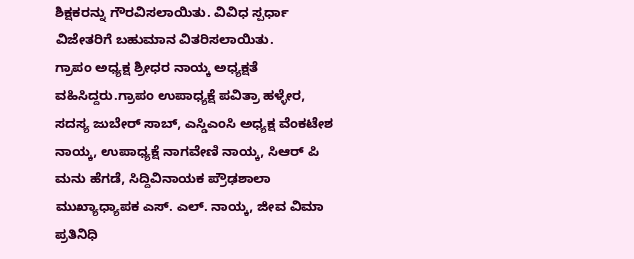ಶಿಕ್ಷಕರನ್ನು ಗೌರವಿಸಲಾಯಿತು. ವಿವಿಧ ಸ್ಪರ್ಧಾ ವಿಜೇತರಿಗೆ ಬಹುಮಾನ ವಿತರಿಸಲಾಯಿತು.
ಗ್ರಾಪಂ ಅಧ್ಯಕ್ಷ ಶ್ರೀಧರ ನಾಯ್ಕ ಅಧ್ಯಕ್ಷತೆ ವಹಿಸಿದ್ದರು.ಗ್ರಾಪಂ ಉಪಾಧ್ಯಕ್ಷೆ ಪವಿತ್ರಾ ಹಳ್ಳೇರ, ಸದಸ್ಯ ಜುಬೇರ್ ಸಾಬ್, ಎಸ್ಡಿಎಂಸಿ ಅಧ್ಯಕ್ಷ ವೆಂಕಟೇಶ ನಾಯ್ಕ, ಉಪಾಧ್ಯಕ್ಷೆ ನಾಗವೇಣಿ ನಾಯ್ಕ, ಸಿಆರ್ ಪಿ ಮನು ಹೆಗಡೆ, ಸಿದ್ದಿವಿನಾಯಕ ಪ್ರೌಢಶಾಲಾ ಮುಖ್ಯಾಧ್ಯಾಪಕ ಎಸ್. ಎಲ್. ನಾಯ್ಕ, ಜೀವ ವಿಮಾ ಪ್ರತಿನಿಧಿ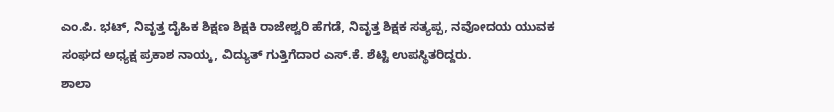ಎಂ.ಪಿ. ಭಟ್, ನಿವೃತ್ತ ದೈಹಿಕ ಶಿಕ್ಷಣ ಶಿಕ್ಷಕಿ ರಾಜೇಶ್ವರಿ ಹೆಗಡೆ, ನಿವೃತ್ತ ಶಿಕ್ಷಕ ಸತ್ಯಪ್ಪ, ನವೋದಯ ಯುವಕ ಸಂಘದ ಅಧ್ಯಕ್ಷ ಪ್ರಕಾಶ ನಾಯ್ಕ, ವಿದ್ಯುತ್ ಗುತ್ತಿಗೆದಾರ ಎಸ್.ಕೆ. ಶೆಟ್ಟಿ ಉಪಸ್ಥಿತರಿದ್ದರು.
ಶಾಲಾ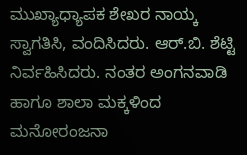ಮುಖ್ಯಾಧ್ಯಾಪಕ ಶೇಖರ ನಾಯ್ಕ ಸ್ವಾಗತಿಸಿ, ವಂದಿಸಿದರು. ಆರ್.ಬಿ. ಶೆಟ್ಟಿ ನಿರ್ವಹಿಸಿದರು. ನಂತರ ಅಂಗನವಾಡಿ ಹಾಗೂ ಶಾಲಾ ಮಕ್ಕಳಿಂದ ಮನೋರಂಜನಾ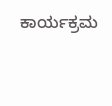ಕಾರ್ಯಕ್ರಮ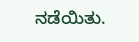ನಡೆಯಿತು.